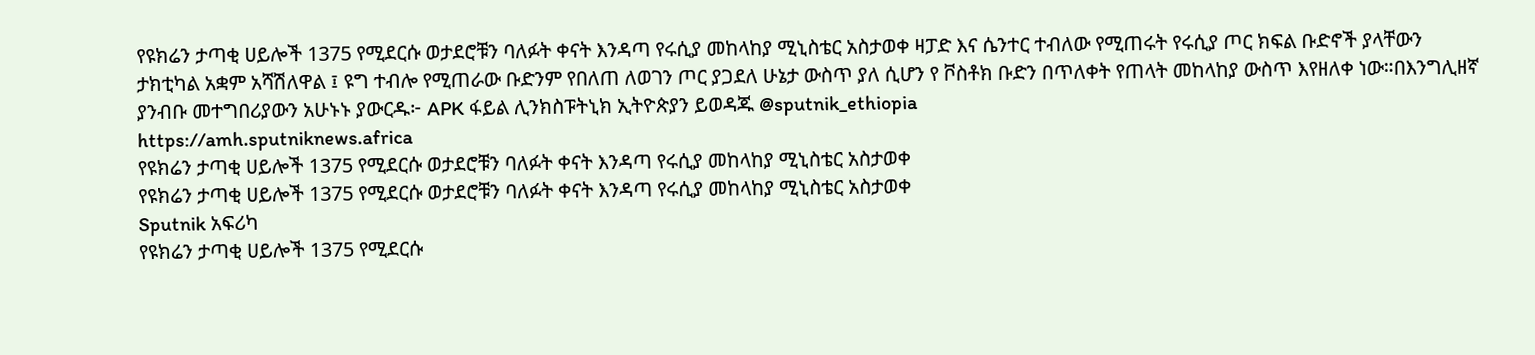የዩክሬን ታጣቂ ሀይሎች 1375 የሚደርሱ ወታደሮቹን ባለፉት ቀናት እንዳጣ የሩሲያ መከላከያ ሚኒስቴር አስታወቀ ዛፓድ እና ሴንተር ተብለው የሚጠሩት የሩሲያ ጦር ክፍል ቡድኖች ያላቸውን ታክቲካል አቋም አሻሽለዋል ፤ ዩግ ተብሎ የሚጠራው ቡድንም የበለጠ ለወገን ጦር ያጋደለ ሁኔታ ውስጥ ያለ ሲሆን የ ቮስቶክ ቡድን በጥለቀት የጠላት መከላከያ ውስጥ እየዘለቀ ነው።በእንግሊዘኛ ያንብቡ መተግበሪያውን አሁኑኑ ያውርዱ፦ APK ፋይል ሊንክስፑትኒክ ኢትዮጵያን ይወዳጁ @sputnik_ethiopia
https://amh.sputniknews.africa
የዩክሬን ታጣቂ ሀይሎች 1375 የሚደርሱ ወታደሮቹን ባለፉት ቀናት እንዳጣ የሩሲያ መከላከያ ሚኒስቴር አስታወቀ
የዩክሬን ታጣቂ ሀይሎች 1375 የሚደርሱ ወታደሮቹን ባለፉት ቀናት እንዳጣ የሩሲያ መከላከያ ሚኒስቴር አስታወቀ
Sputnik አፍሪካ
የዩክሬን ታጣቂ ሀይሎች 1375 የሚደርሱ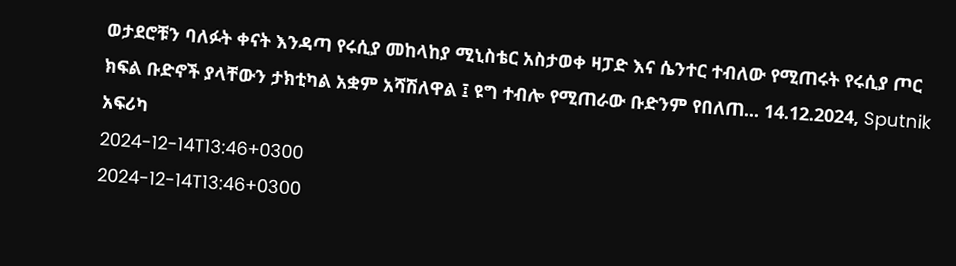ወታደሮቹን ባለፉት ቀናት እንዳጣ የሩሲያ መከላከያ ሚኒስቴር አስታወቀ ዛፓድ እና ሴንተር ተብለው የሚጠሩት የሩሲያ ጦር ክፍል ቡድኖች ያላቸውን ታክቲካል አቋም አሻሽለዋል ፤ ዩግ ተብሎ የሚጠራው ቡድንም የበለጠ... 14.12.2024, Sputnik አፍሪካ
2024-12-14T13:46+0300
2024-12-14T13:46+0300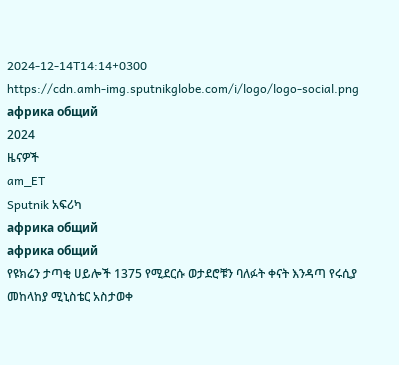2024-12-14T14:14+0300
https://cdn.amh-img.sputnikglobe.com/i/logo/logo-social.png
африка общий
2024
ዜናዎች
am_ET
Sputnik አፍሪካ
африка общий
африка общий
የዩክሬን ታጣቂ ሀይሎች 1375 የሚደርሱ ወታደሮቹን ባለፉት ቀናት እንዳጣ የሩሲያ መከላከያ ሚኒስቴር አስታወቀ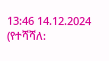13:46 14.12.2024 (የተሻሻለ: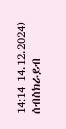14:14 14.12.2024)
ሰብስክራይብ